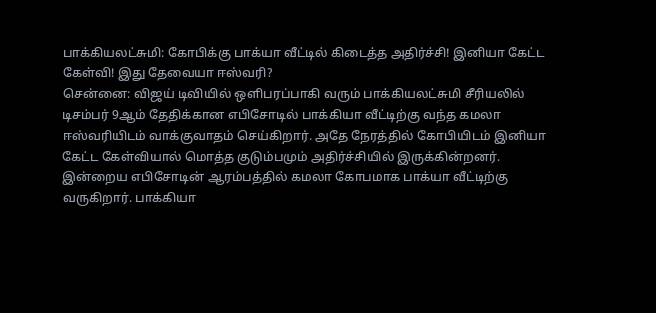பாக்கியலட்சுமி: கோபிக்கு பாக்யா வீட்டில் கிடைத்த அதிர்ச்சி! இனியா கேட்ட கேள்வி! இது தேவையா ஈஸ்வரி?
சென்னை: விஜய் டிவியில் ஒளிபரப்பாகி வரும் பாக்கியலட்சுமி சீரியலில் டிசம்பர் 9ஆம் தேதிக்கான எபிசோடில் பாக்கியா வீட்டிற்கு வந்த கமலா ஈஸ்வரியிடம் வாக்குவாதம் செய்கிறார். அதே நேரத்தில் கோபியிடம் இனியா கேட்ட கேள்வியால் மொத்த குடும்பமும் அதிர்ச்சியில் இருக்கின்றனர்.
இன்றைய எபிசோடின் ஆரம்பத்தில் கமலா கோபமாக பாக்யா வீட்டிற்கு வருகிறார். பாக்கியா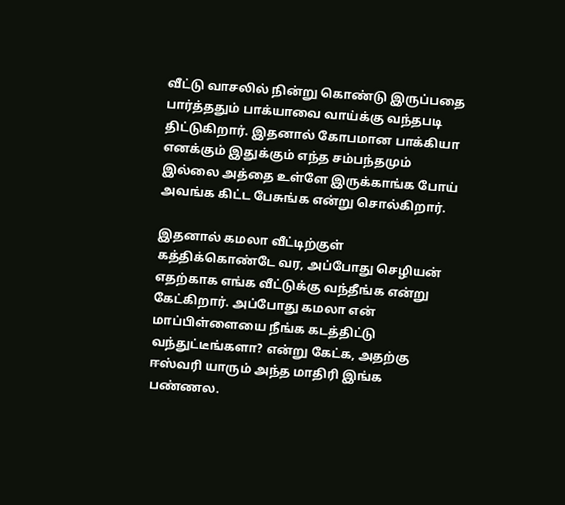வீட்டு வாசலில் நின்று கொண்டு இருப்பதை பார்த்ததும் பாக்யாவை வாய்க்கு வந்தபடி திட்டுகிறார். இதனால் கோபமான பாக்கியா எனக்கும் இதுக்கும் எந்த சம்பந்தமும் இல்லை அத்தை உள்ளே இருக்காங்க போய் அவங்க கிட்ட பேசுங்க என்று சொல்கிறார்.

இதனால் கமலா வீட்டிற்குள் கத்திக்கொண்டே வர, அப்போது செழியன் எதற்காக எங்க வீட்டுக்கு வந்தீங்க என்று கேட்கிறார். அப்போது கமலா என் மாப்பிள்ளையை நீங்க கடத்திட்டு வந்துட்டீங்களா? என்று கேட்க, அதற்கு ஈஸ்வரி யாரும் அந்த மாதிரி இங்க பண்ணல.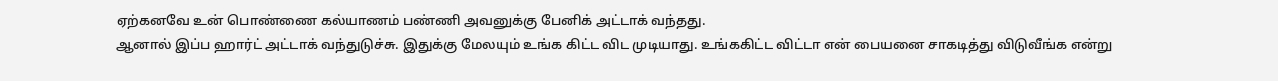ஏற்கனவே உன் பொண்ணை கல்யாணம் பண்ணி அவனுக்கு பேனிக் அட்டாக் வந்தது.
ஆனால் இப்ப ஹார்ட் அட்டாக் வந்துடுச்சு. இதுக்கு மேலயும் உங்க கிட்ட விட முடியாது. உங்ககிட்ட விட்டா என் பையனை சாகடித்து விடுவீங்க என்று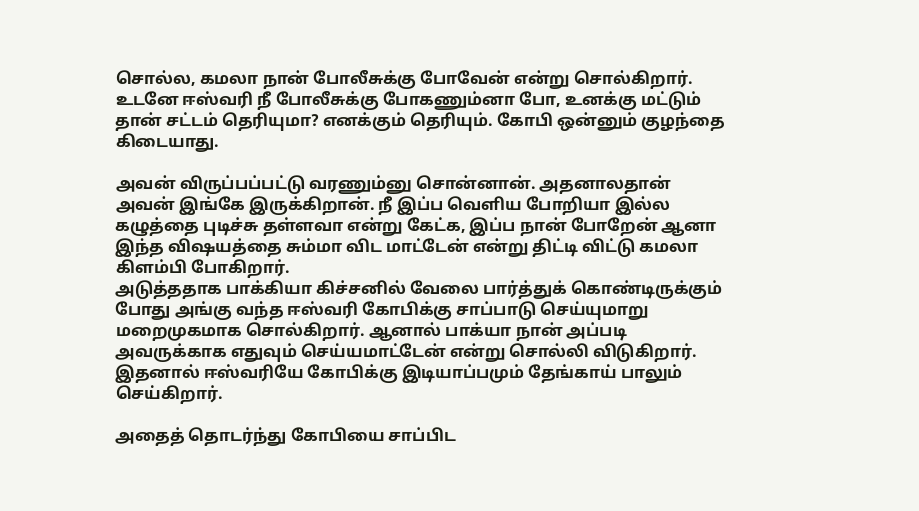சொல்ல, கமலா நான் போலீசுக்கு போவேன் என்று சொல்கிறார். உடனே ஈஸ்வரி நீ போலீசுக்கு போகணும்னா போ, உனக்கு மட்டும் தான் சட்டம் தெரியுமா? எனக்கும் தெரியும். கோபி ஒன்னும் குழந்தை கிடையாது.

அவன் விருப்பப்பட்டு வரணும்னு சொன்னான். அதனாலதான் அவன் இங்கே இருக்கிறான். நீ இப்ப வெளிய போறியா இல்ல கழுத்தை புடிச்சு தள்ளவா என்று கேட்க, இப்ப நான் போறேன் ஆனா இந்த விஷயத்தை சும்மா விட மாட்டேன் என்று திட்டி விட்டு கமலா கிளம்பி போகிறார்.
அடுத்ததாக பாக்கியா கிச்சனில் வேலை பார்த்துக் கொண்டிருக்கும் போது அங்கு வந்த ஈஸ்வரி கோபிக்கு சாப்பாடு செய்யுமாறு மறைமுகமாக சொல்கிறார். ஆனால் பாக்யா நான் அப்படி அவருக்காக எதுவும் செய்யமாட்டேன் என்று சொல்லி விடுகிறார். இதனால் ஈஸ்வரியே கோபிக்கு இடியாப்பமும் தேங்காய் பாலும் செய்கிறார்.

அதைத் தொடர்ந்து கோபியை சாப்பிட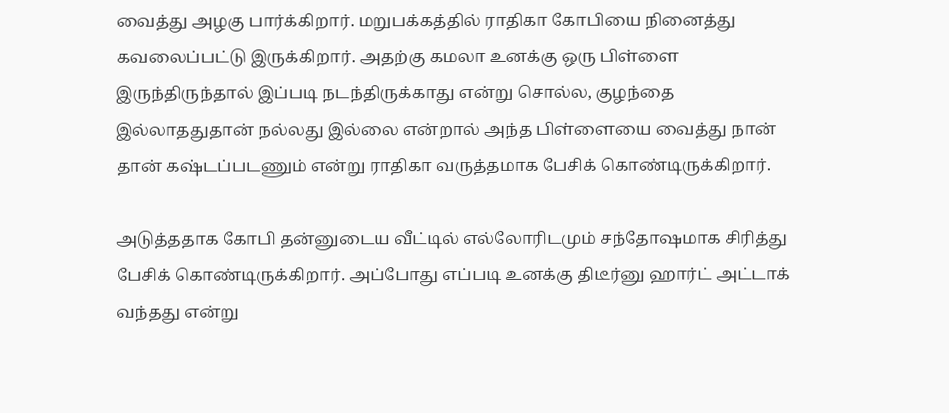வைத்து அழகு பார்க்கிறார். மறுபக்கத்தில் ராதிகா கோபியை நினைத்து கவலைப்பட்டு இருக்கிறார். அதற்கு கமலா உனக்கு ஒரு பிள்ளை இருந்திருந்தால் இப்படி நடந்திருக்காது என்று சொல்ல, குழந்தை இல்லாததுதான் நல்லது இல்லை என்றால் அந்த பிள்ளையை வைத்து நான் தான் கஷ்டப்படணும் என்று ராதிகா வருத்தமாக பேசிக் கொண்டிருக்கிறார்.

அடுத்ததாக கோபி தன்னுடைய வீட்டில் எல்லோரிடமும் சந்தோஷமாக சிரித்து பேசிக் கொண்டிருக்கிறார். அப்போது எப்படி உனக்கு திடீர்னு ஹார்ட் அட்டாக் வந்தது என்று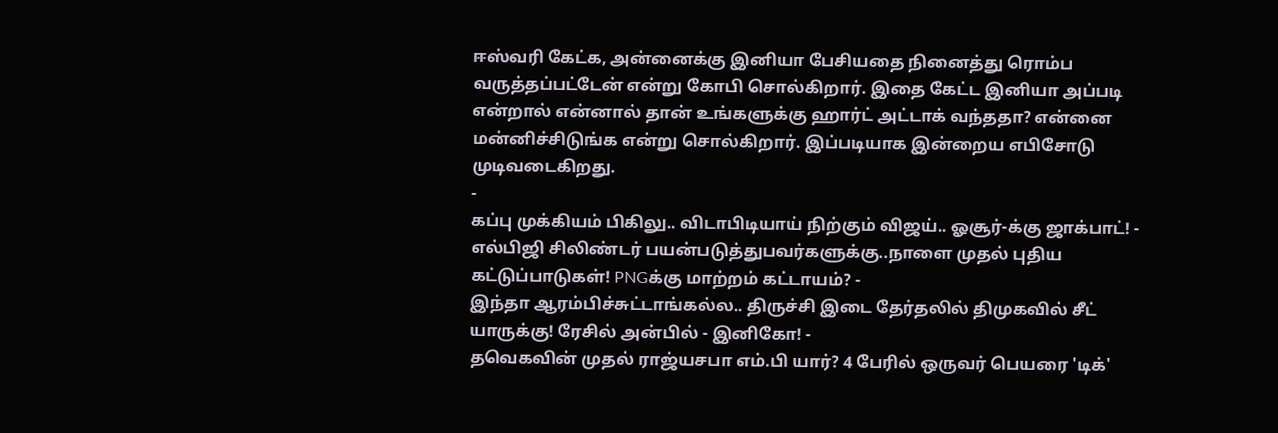ஈஸ்வரி கேட்க, அன்னைக்கு இனியா பேசியதை நினைத்து ரொம்ப வருத்தப்பட்டேன் என்று கோபி சொல்கிறார். இதை கேட்ட இனியா அப்படி என்றால் என்னால் தான் உங்களுக்கு ஹார்ட் அட்டாக் வந்ததா? என்னை மன்னிச்சிடுங்க என்று சொல்கிறார். இப்படியாக இன்றைய எபிசோடு முடிவடைகிறது.
-
கப்பு முக்கியம் பிகிலு.. விடாபிடியாய் நிற்கும் விஜய்.. ஓசூர்-க்கு ஜாக்பாட்! -
எல்பிஜி சிலிண்டர் பயன்படுத்துபவர்களுக்கு..நாளை முதல் புதிய கட்டுப்பாடுகள்! PNGக்கு மாற்றம் கட்டாயம்? -
இந்தா ஆரம்பிச்சுட்டாங்கல்ல.. திருச்சி இடை தேர்தலில் திமுகவில் சீட் யாருக்கு! ரேசில் அன்பில் - இனிகோ! -
தவெகவின் முதல் ராஜ்யசபா எம்.பி யார்? 4 பேரில் ஒருவர் பெயரை 'டிக்'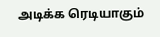அடிக்க ரெடியாகும்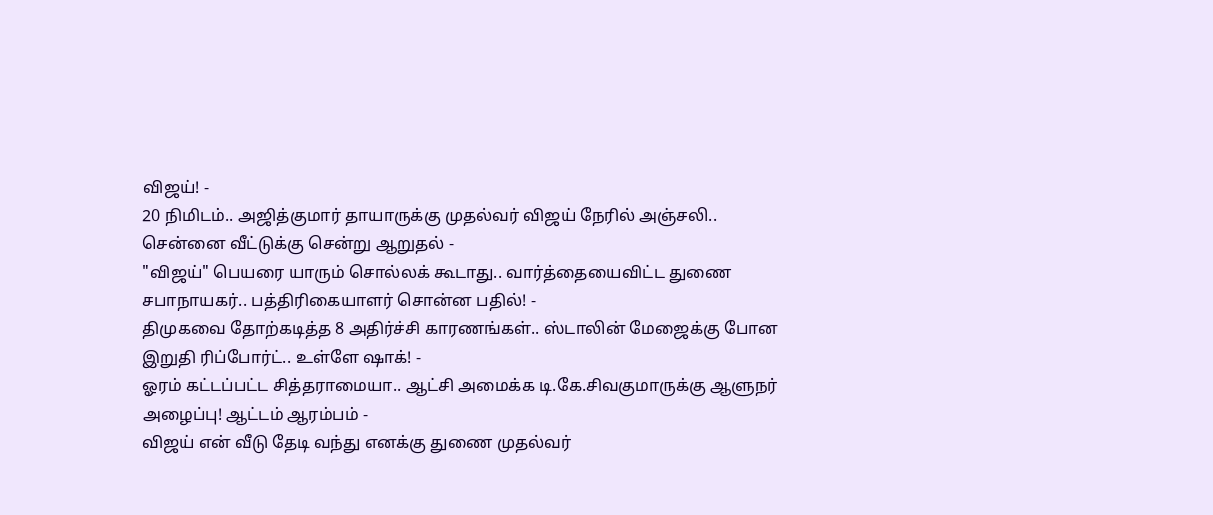விஜய்! -
20 நிமிடம்.. அஜித்குமார் தாயாருக்கு முதல்வர் விஜய் நேரில் அஞ்சலி.. சென்னை வீட்டுக்கு சென்று ஆறுதல் -
"விஜய்" பெயரை யாரும் சொல்லக் கூடாது.. வார்த்தையைவிட்ட துணை சபாநாயகர்.. பத்திரிகையாளர் சொன்ன பதில்! -
திமுகவை தோற்கடித்த 8 அதிர்ச்சி காரணங்கள்.. ஸ்டாலின் மேஜைக்கு போன இறுதி ரிப்போர்ட்.. உள்ளே ஷாக்! -
ஓரம் கட்டப்பட்ட சித்தராமையா.. ஆட்சி அமைக்க டி.கே.சிவகுமாருக்கு ஆளுநர் அழைப்பு! ஆட்டம் ஆரம்பம் -
விஜய் என் வீடு தேடி வந்து எனக்கு துணை முதல்வர்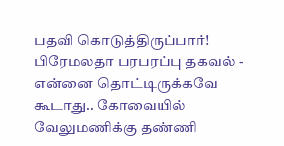பதவி கொடுத்திருப்பார்! பிரேமலதா பரபரப்பு தகவல் -
என்னை தொட்டிருக்கவே கூடாது.. கோவையில் வேலுமணிக்கு தண்ணி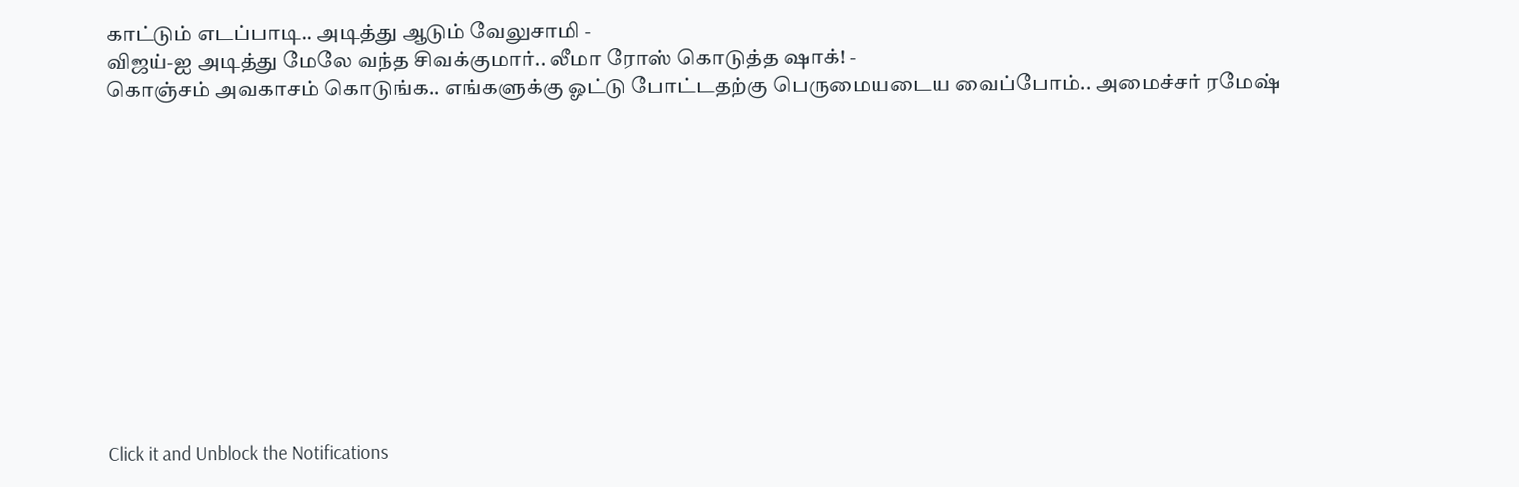காட்டும் எடப்பாடி.. அடித்து ஆடும் வேலுசாமி -
விஜய்-ஐ அடித்து மேலே வந்த சிவக்குமார்.. லீமா ரோஸ் கொடுத்த ஷாக்! -
கொஞ்சம் அவகாசம் கொடுங்க.. எங்களுக்கு ஓட்டு போட்டதற்கு பெருமையடைய வைப்போம்.. அமைச்சர் ரமேஷ்












Click it and Unblock the Notifications